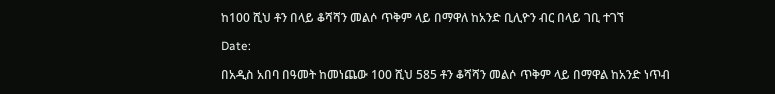ከ100 ሺህ ቶን በላይ ቆሻሻን መልሶ ጥቅም ላይ በማዋለ ከአንድ ቢሊዮን ብር በላይ ገቢ ተገኘ

Date:

በአዲስ አበባ በዓመት ከመነጨው 100 ሺህ 585 ቶን ቆሻሻን መልሶ ጥቅም ላይ በማዋል ከአንድ ነጥብ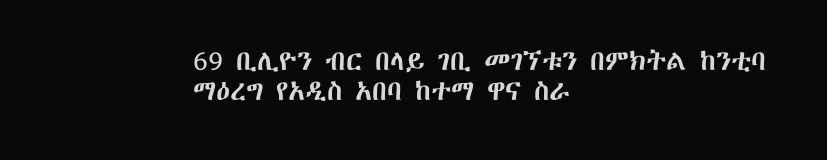69 ቢሊዮን ብር በላይ ገቢ መገኘቱን በምክትል ከንቲባ ማዕረግ የአዲስ አበባ ከተማ ዋና ስራ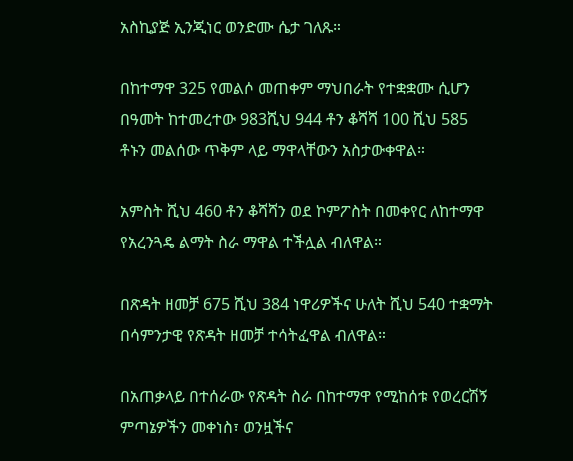አስኪያጅ ኢንጂነር ወንድሙ ሴታ ገለጹ።

በከተማዋ 325 የመልሶ መጠቀም ማህበራት የተቋቋሙ ሲሆን በዓመት ከተመረተው 983ሺህ 944 ቶን ቆሻሻ 100 ሺህ 585 ቶኑን መልሰው ጥቅም ላይ ማዋላቸውን አስታውቀዋል።

አምስት ሺህ 460 ቶን ቆሻሻን ወደ ኮምፖስት በመቀየር ለከተማዋ የአረንጓዴ ልማት ስራ ማዋል ተችሏል ብለዋል።

በጽዳት ዘመቻ 675 ሺህ 384 ነዋሪዎችና ሁለት ሺህ 540 ተቋማት በሳምንታዊ የጽዳት ዘመቻ ተሳትፈዋል ብለዋል።

በአጠቃላይ በተሰራው የጽዳት ስራ በከተማዋ የሚከሰቱ የወረርሽኝ ምጣኔዎችን መቀነስ፣ ወንዟችና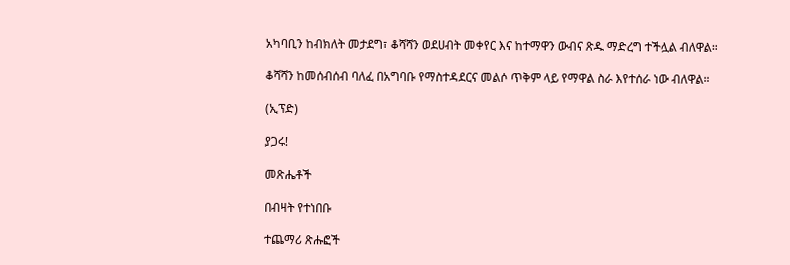አካባቢን ከብክለት መታደግ፣ ቆሻሻን ወደሀብት መቀየር እና ከተማዋን ውብና ጽዱ ማድረግ ተችሏል ብለዋል።

ቆሻሻን ከመሰብሰብ ባለፈ በአግባቡ የማስተዳደርና መልሶ ጥቅም ላይ የማዋል ስራ እየተሰራ ነው ብለዋል።

(ኢፕድ)

ያጋሩ!

መጽሔቶች

በብዛት የተነበቡ

ተጨማሪ ጽሑፎች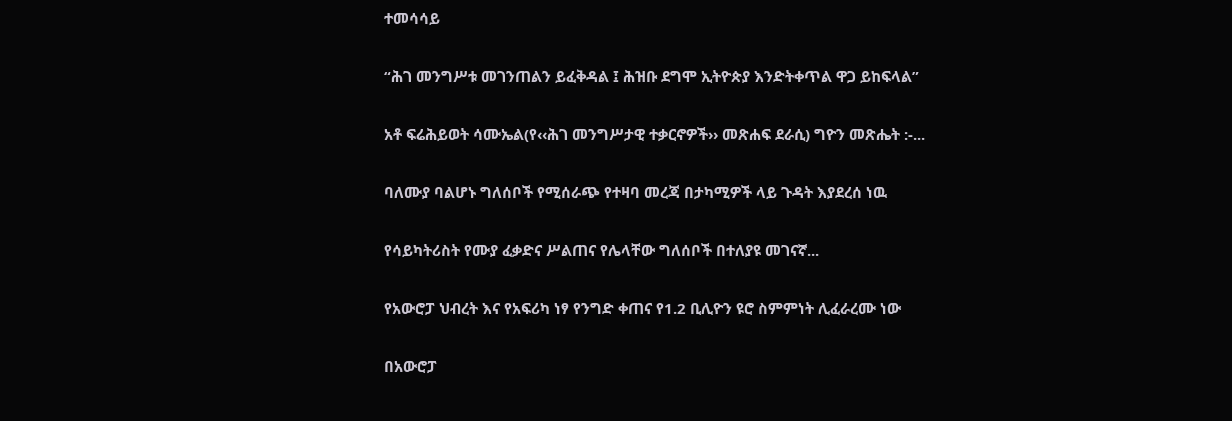ተመሳሳይ

“ሕገ መንግሥቱ መገንጠልን ይፈቅዳል ፤ ሕዝቡ ደግሞ ኢትዮጵያ እንድትቀጥል ዋጋ ይከፍላል”

አቶ ፍሬሕይወት ሳሙኤል(የ‹‹ሕገ መንግሥታዊ ተቃርኖዎች›› መጽሐፍ ደራሲ) ግዮን መጽሔት :-...

ባለሙያ ባልሆኑ ግለሰቦች የሚሰራጭ የተዛባ መረጃ በታካሚዎች ላይ ጉዳት እያደረሰ ነዉ

የሳይካትሪስት የሙያ ፈቃድና ሥልጠና የሌላቸው ግለሰቦች በተለያዩ መገናኛ...

የአውሮፓ ህብረት እና የአፍሪካ ነፃ የንግድ ቀጠና የ1.2 ቢሊዮን ዩሮ ስምምነት ሊፈራረሙ ነው

በአውሮፓ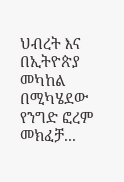ህብረት እና በኢትዮጵያ መካከል በሚካሄደው የንግድ ፎረም መክፈቻ...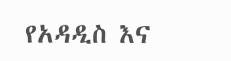የአዳዲስ እና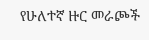የሁለተኛ ዙር መራጮች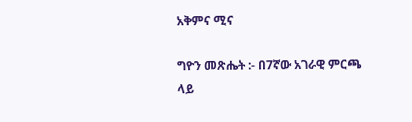አቅምና ሚና

ግዮን መጽሔት :- በ7ኛው አገራዊ ምርጫ ላይ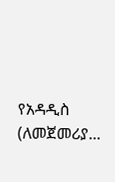የአዳዲስ (ለመጀመሪያ...